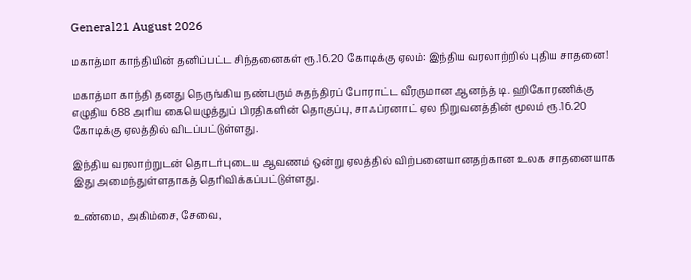General21 August 2026

மகாத்மா காந்தியின் தனிப்பட்ட சிந்தனைகள் ரூ.16.20 கோடிக்கு ஏலம்: இந்திய வரலாற்றில் புதிய சாதனை!

மகாத்மா காந்தி தனது நெருங்கிய நண்பரும் சுதந்திரப் போராட்ட வீரருமான ஆனந்த் டி. ஹிகோரணிக்கு எழுதிய 688 அரிய கையெழுத்துப் பிரதிகளின் தொகுப்பு, சாஃப்ரனாட் ஏல நிறுவனத்தின் மூலம் ரூ.16.20 கோடிக்கு ஏலத்தில் விடப்பட்டுள்ளது.

இந்திய வரலாற்றுடன் தொடர்புடைய ஆவணம் ஒன்று ஏலத்தில் விற்பனையானதற்கான உலக சாதனையாக இது அமைந்துள்ளதாகத் தெரிவிக்கப்பட்டுள்ளது.

உண்மை, அகிம்சை, சேவை,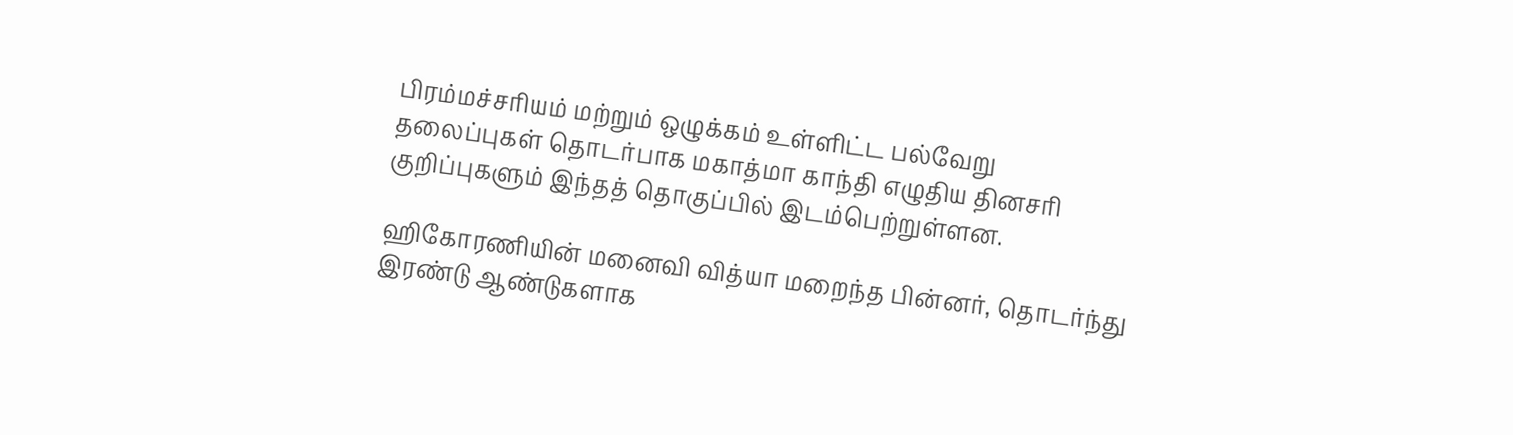பிரம்மச்சரியம் மற்றும் ஒழுக்கம் உள்ளிட்ட பல்வேறு தலைப்புகள் தொடர்பாக மகாத்மா காந்தி எழுதிய தினசரி குறிப்புகளும் இந்தத் தொகுப்பில் இடம்பெற்றுள்ளன.

ஹிகோரணியின் மனைவி வித்யா மறைந்த பின்னர், தொடர்ந்து இரண்டு ஆண்டுகளாக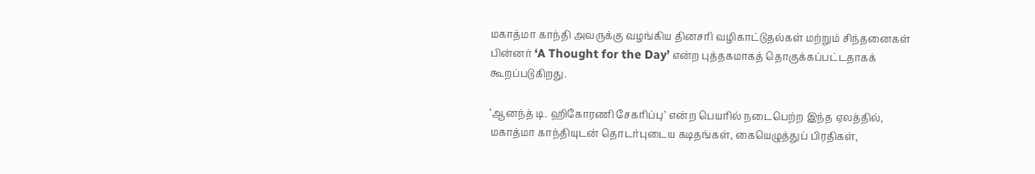மகாத்மா காந்தி அவருக்கு வழங்கிய தினசரி வழிகாட்டுதல்கள் மற்றும் சிந்தனைகள் பின்னர் ‘A Thought for the Day’ என்ற புத்தகமாகத் தொகுக்கப்பட்டதாகக் கூறப்படுகிறது.

‘ஆனந்த் டி. ஹிகோரணி சேகரிப்பு’ என்ற பெயரில் நடைபெற்ற இந்த ஏலத்தில், மகாத்மா காந்தியுடன் தொடர்புடைய கடிதங்கள், கையெழுத்துப் பிரதிகள்,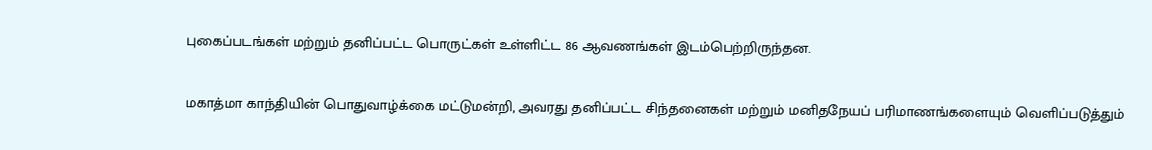புகைப்படங்கள் மற்றும் தனிப்பட்ட பொருட்கள் உள்ளிட்ட 86 ஆவணங்கள் இடம்பெற்றிருந்தன.

மகாத்மா காந்தியின் பொதுவாழ்க்கை மட்டுமன்றி, அவரது தனிப்பட்ட சிந்தனைகள் மற்றும் மனிதநேயப் பரிமாணங்களையும் வெளிப்படுத்தும்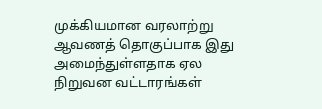முக்கியமான வரலாற்று ஆவணத் தொகுப்பாக இது அமைந்துள்ளதாக ஏல நிறுவன வட்டாரங்கள்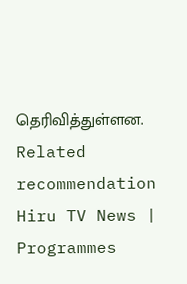தெரிவித்துள்ளன.
Related recommendation
Hiru TV News | Programmes